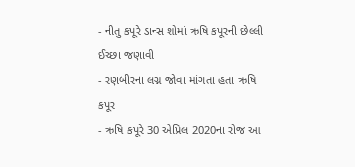- નીતુ કપૂરે ડાન્સ શોમાં ઋષિ કપૂરની છેલ્લી ઈચ્છા જણાવી
- રણબીરના લગ્ન જોવા માંગતા હતા ઋષિ કપૂર
- ઋષિ કપૂરે 30 એપ્રિલ 2020ના રોજ આ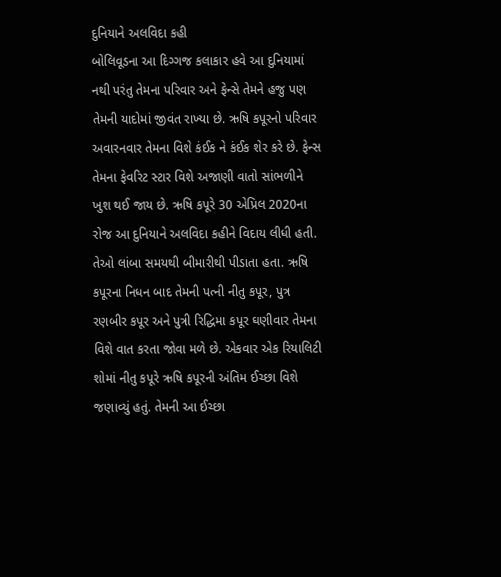દુનિયાને અલવિદા કહી
બોલિવૂડના આ દિગ્ગજ કલાકાર હવે આ દુનિયામાં નથી પરંતુ તેમના પરિવાર અને ફેન્સે તેમને હજુ પણ તેમની યાદોમાં જીવંત રાખ્યા છે. ઋષિ કપૂરનો પરિવાર અવારનવાર તેમના વિશે કંઈક ને કંઈક શેર કરે છે. ફેન્સ તેમના ફેવરિટ સ્ટાર વિશે અજાણી વાતો સાંભળીને ખુશ થઈ જાય છે. ઋષિ કપૂરે 30 એપ્રિલ 2020ના રોજ આ દુનિયાને અલવિદા કહીને વિદાય લીધી હતી. તેઓ લાંબા સમયથી બીમારીથી પીડાતા હતા. ઋષિ કપૂરના નિધન બાદ તેમની પત્ની નીતુ કપૂર, પુત્ર રણબીર કપૂર અને પુત્રી રિદ્ધિમા કપૂર ઘણીવાર તેમના વિશે વાત કરતા જોવા મળે છે. એકવાર એક રિયાલિટી શોમાં નીતુ કપૂરે ઋષિ કપૂરની અંતિમ ઈચ્છા વિશે જણાવ્યું હતું. તેમની આ ઈચ્છા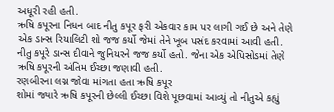અધૂરી રહી હતી.
ઋષિ કપૂરના નિધન બાદ નીતુ કપૂર ફરી એકવાર કામ પર લાગી ગઈ છે અને તેણે એક ડાન્સ રિયાલિટી શો જજ કર્યો જેમાં તેને ખૂબ પસંદ કરવામાં આવી હતી. નીતુ કપૂરે ડાન્સ દીવાને જુનિયરને જજ કર્યો હતો. જેના એક એપિસોડમાં તેણે ઋષિ કપૂરની અંતિમ ઈચ્છા જણાવી હતી.
રણબીરના લગ્ન જોવા માંગતા હતા ઋષિ કપૂર
શોમાં જ્યારે ઋષિ કપૂરની છેલ્લી ઈચ્છા વિશે પૂછવામાં આવ્યું તો નીતુએ કહ્યું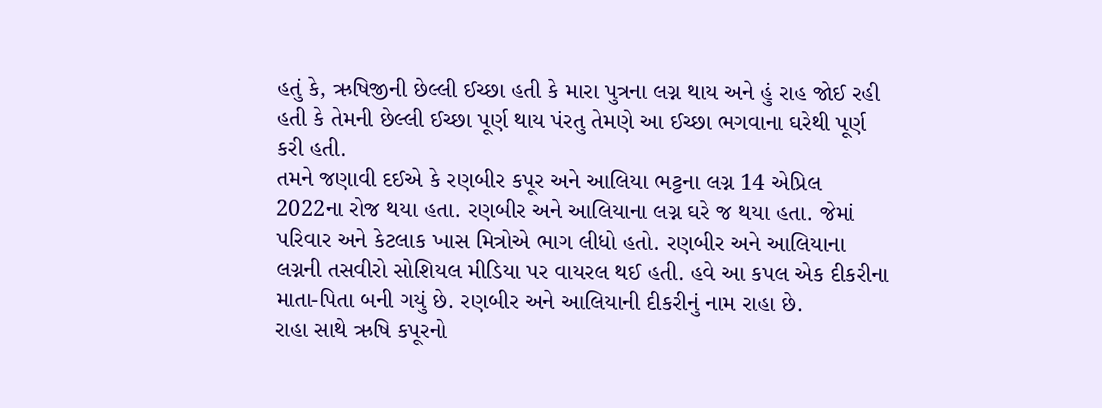હતું કે, ઋષિજીની છેલ્લી ઈચ્છા હતી કે મારા પુત્રના લગ્ન થાય અને હું રાહ જોઈ રહી હતી કે તેમની છેલ્લી ઈચ્છા પૂર્ણ થાય પંરતુ તેમણે આ ઈચ્છા ભગવાના ઘરેથી પૂર્ણ કરી હતી.
તમને જણાવી દઈએ કે રણબીર કપૂર અને આલિયા ભટ્ટના લગ્ન 14 એપ્રિલ 2022ના રોજ થયા હતા. રણબીર અને આલિયાના લગ્ન ઘરે જ થયા હતા. જેમાં પરિવાર અને કેટલાક ખાસ મિત્રોએ ભાગ લીધો હતો. રણબીર અને આલિયાના લગ્નની તસવીરો સોશિયલ મીડિયા પર વાયરલ થઈ હતી. હવે આ કપલ એક દીકરીના માતા-પિતા બની ગયું છે. રણબીર અને આલિયાની દીકરીનું નામ રાહા છે.
રાહા સાથે ઋષિ કપૂરનો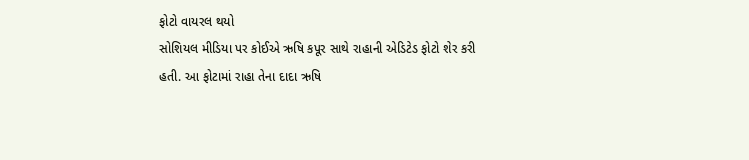ફોટો વાયરલ થયો
સોશિયલ મીડિયા પર કોઈએ ઋષિ કપૂર સાથે રાહાની એડિટેડ ફોટો શેર કરી હતી. આ ફોટામાં રાહા તેના દાદા ઋષિ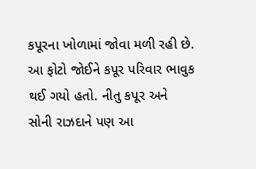કપૂરના ખોળામાં જોવા મળી રહી છે. આ ફોટો જોઈને કપૂર પરિવાર ભાવુક થઈ ગયો હતો. નીતુ કપૂર અને સોની રાઝદાને પણ આ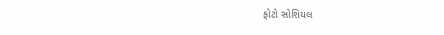ફોટો સોશિયલ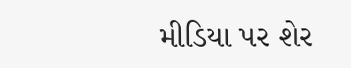મીડિયા પર શેર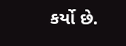કર્યો છે.